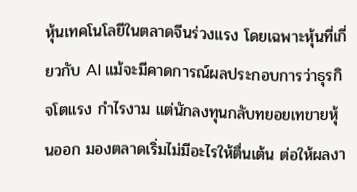หุ้นเทคโนโลยีในตลาดจีนร่วงแรง โดยเฉพาะหุ้นที่เกี่ยวกับ AI แม้จะมีคาดการณ์ผลประกอบการว่าธุรกิจโตแรง กำไรงาม แต่นักลงทุนกลับทยอยเทขายหุ้นออก มองตลาดเริ่มไม่มีอะไรให้ตื่นเต้น ต่อให้ผลงา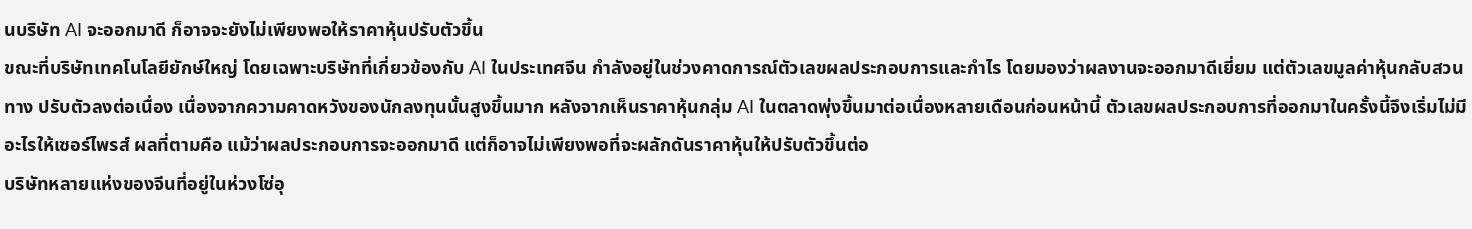นบริษัท AI จะออกมาดี ก็อาจจะยังไม่เพียงพอให้ราคาหุ้นปรับตัวขึ้น
ขณะที่บริษัทเทคโนโลยียักษ์ใหญ่ โดยเฉพาะบริษัทที่เกี่ยวข้องกับ AI ในประเทศจีน กำลังอยู่ในช่วงคาดการณ์ตัวเลขผลประกอบการและกำไร โดยมองว่าผลงานจะออกมาดีเยี่ยม แต่ตัวเลขมูลค่าหุ้นกลับสวนทาง ปรับตัวลงต่อเนื่อง เนื่องจากความคาดหวังของนักลงทุนนั้นสูงขึ้นมาก หลังจากเห็นราคาหุ้นกลุ่ม AI ในตลาดพุ่งขึ้นมาต่อเนื่องหลายเดือนก่อนหน้านี้ ตัวเลขผลประกอบการที่ออกมาในครั้งนี้จึงเริ่มไม่มีอะไรให้เซอร์ไพรส์ ผลที่ตามคือ แม้ว่าผลประกอบการจะออกมาดี แต่ก็อาจไม่เพียงพอที่จะผลักดันราคาหุ้นให้ปรับตัวขึ้นต่อ
บริษัทหลายแห่งของจีนที่อยู่ในห่วงโซ่อุ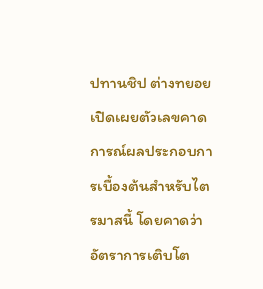ปทานชิป ต่างทยอยเปิดเผยตัวเลขคาดการณ์ผลประกอบการเบื้องต้นสำหรับไตรมาสนี้ โดยคาดว่าอัตราการเติบโต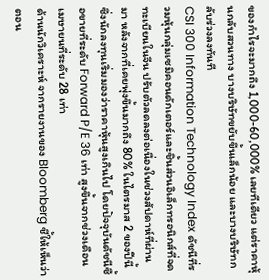ของกำไรจะมากถึง 1,000-60,000% เลยทีเดียว แต่ราคาหุ้นกลับสวนทาง บางบริษัทขยับขึ้นเล็กน้อย และบางบริษัทกลับร่วงลงทันที
CSI 300 Information Technology Index ดัชนีที่รวมหุ้นกลุ่มเซมิคอนดักเตอร์และชิ้นส่วนอิเล็กทรอนิกส์ที่จดทะเบียนในจีน ปรับตัวลดลงต่อเนื่องในช่วงสัปดาห์ที่ผ่านมา หลังจากที่เคยพุ่งขึ้นมากถึง 80% ในไตรมาส 2 ของปีนี้ ซึ่งนักลงทุนเริ่มมองว่าราคาหุ้นสูงเกินไป โดยปัจจุบันดัชนีซื้อขายที่ระดับ Forward P/E 36 เท่า สูงขึ้นจากช่วงเดือนเมษายนที่ระดับ 28 เท่า
ด้านนักวิเคราะห์ จากรายงานของ Bloomberg ชี้ให้เห็นว่า ตอน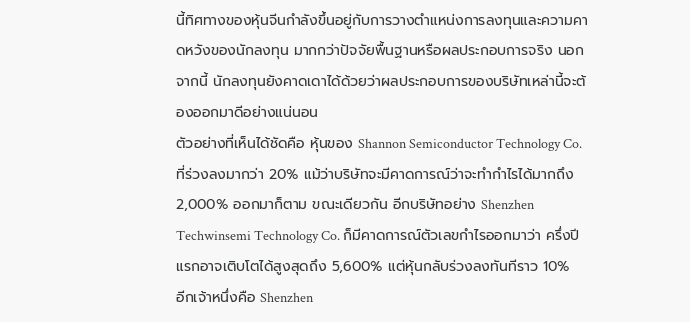นี้ทิศทางของหุ้นจีนกำลังขึ้นอยู่กับการวางตำแหน่งการลงทุนและความคาดหวังของนักลงทุน มากกว่าปัจจัยพื้นฐานหรือผลประกอบการจริง นอกจากนี้ นักลงทุนยังคาดเดาได้ด้วยว่าผลประกอบการของบริษัทเหล่านี้จะต้องออกมาดีอย่างแน่นอน
ตัวอย่างที่เห็นได้ชัดคือ หุ้นของ Shannon Semiconductor Technology Co. ที่ร่วงลงมากว่า 20% แม้ว่าบริษัทจะมีคาดการณ์ว่าจะทำกำไรได้มากถึง 2,000% ออกมาก็ตาม ขณะเดียวกัน อีกบริษัทอย่าง Shenzhen Techwinsemi Technology Co. ก็มีคาดการณ์ตัวเลขกำไรออกมาว่า ครึ่งปีแรกอาจเติบโตได้สูงสุดถึง 5,600% แต่หุ้นกลับร่วงลงทันทีราว 10%
อีกเจ้าหนึ่งคือ Shenzhen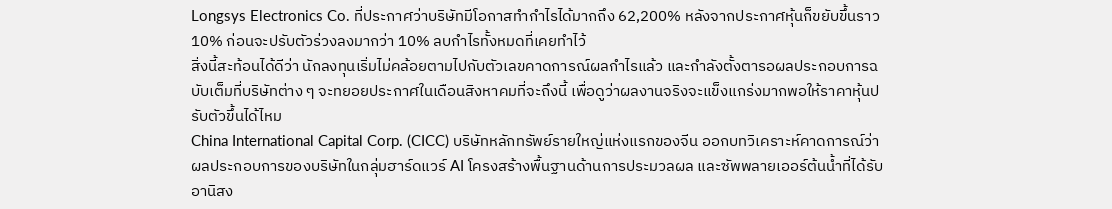Longsys Electronics Co. ที่ประกาศว่าบริษัทมีโอกาสทำกำไรได้มากถึง 62,200% หลังจากประกาศหุ้นก็ขยับขึ้นราว 10% ก่อนจะปรับตัวร่วงลงมากว่า 10% ลบกำไรทั้งหมดที่เคยทำไว้
สิ่งนี้สะท้อนได้ดีว่า นักลงทุนเริ่มไม่คล้อยตามไปกับตัวเลขคาดการณ์ผลกำไรแล้ว และกำลังตั้งตารอผลประกอบการฉบับเต็มที่บริษัทต่าง ๆ จะทยอยประกาศในเดือนสิงหาคมที่จะถึงนี้ เพื่อดูว่าผลงานจริงจะแข็งแกร่งมากพอให้ราคาหุ้นปรับตัวขึ้นได้ไหม
China International Capital Corp. (CICC) บริษัทหลักทรัพย์รายใหญ่แห่งแรกของจีน ออกบทวิเคราะห์คาดการณ์ว่า ผลประกอบการของบริษัทในกลุ่มฮาร์ดแวร์ AI โครงสร้างพื้นฐานด้านการประมวลผล และซัพพลายเออร์ต้นน้ำที่ได้รับอานิสง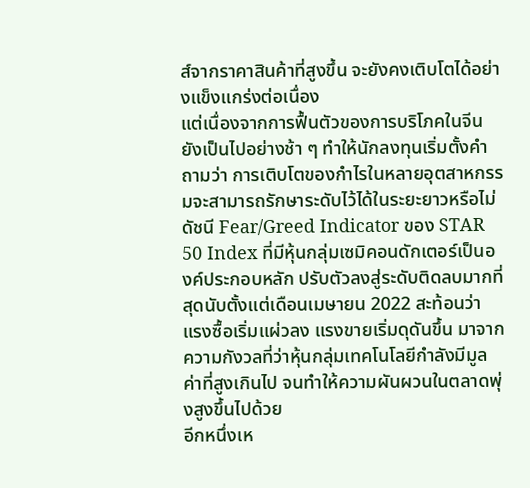ส์จากราคาสินค้าที่สูงขึ้น จะยังคงเติบโตได้อย่างแข็งแกร่งต่อเนื่อง
แต่เนื่องจากการฟื้นตัวของการบริโภคในจีนยังเป็นไปอย่างช้า ๆ ทำให้นักลงทุนเริ่มตั้งคำถามว่า การเติบโตของกำไรในหลายอุตสาหกรรมจะสามารถรักษาระดับไว้ได้ในระยะยาวหรือไม่
ดัชนี Fear/Greed Indicator ของ STAR 50 Index ที่มีหุ้นกลุ่มเซมิคอนดักเตอร์เป็นองค์ประกอบหลัก ปรับตัวลงสู่ระดับติดลบมากที่สุดนับตั้งแต่เดือนเมษายน 2022 สะท้อนว่า แรงซื้อเริ่มแผ่วลง แรงขายเริ่มดุดันขึ้น มาจากความกังวลที่ว่าหุ้นกลุ่มเทคโนโลยีกำลังมีมูลค่าที่สูงเกินไป จนทำให้ความผันผวนในตลาดพุ่งสูงขึ้นไปด้วย
อีกหนึ่งเห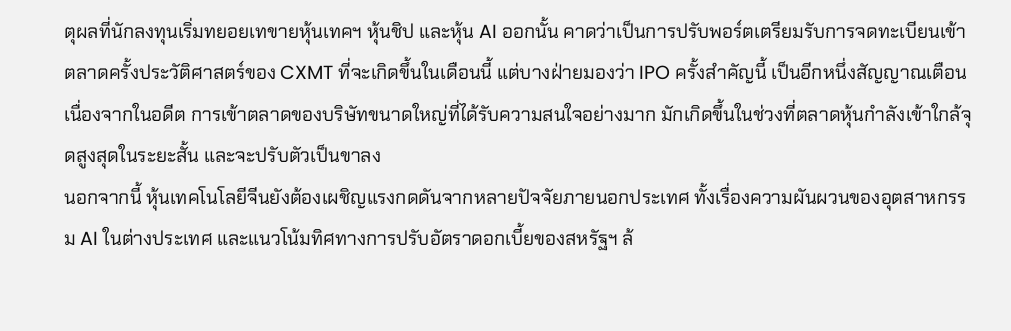ตุผลที่นักลงทุนเริ่มทยอยเทขายหุ้นเทคฯ หุ้นชิป และหุ้น AI ออกนั้น คาดว่าเป็นการปรับพอร์ตเตรียมรับการจดทะเบียนเข้าตลาดครั้งประวัติศาสตร์ของ CXMT ที่จะเกิดขึ้นในเดือนนี้ แต่บางฝ่ายมองว่า IPO ครั้งสำคัญนี้ เป็นอีกหนึ่งสัญญาณเตือน เนื่องจากในอดีต การเข้าตลาดของบริษัทขนาดใหญ่ที่ได้รับความสนใจอย่างมาก มักเกิดขึ้นในช่วงที่ตลาดหุ้นกำลังเข้าใกล้จุดสูงสุดในระยะสั้น และจะปรับตัวเป็นขาลง
นอกจากนี้ หุ้นเทคโนโลยีจีนยังต้องเผชิญแรงกดดันจากหลายปัจจัยภายนอกประเทศ ทั้งเรื่องความผันผวนของอุตสาหกรรม AI ในต่างประเทศ และแนวโน้มทิศทางการปรับอัตราดอกเบี้ยของสหรัฐฯ ล้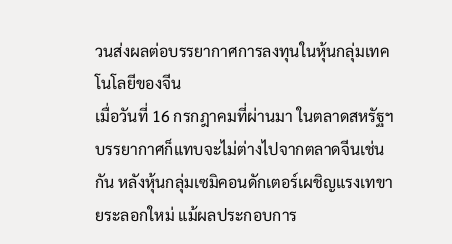วนส่งผลต่อบรรยากาศการลงทุนในหุ้นกลุ่มเทคโนโลยีของจีน
เมื่อวันที่ 16 กรกฎาคมที่ผ่านมา ในตลาดสหรัฐฯ บรรยากาศก็แทบจะไม่ต่างไปจากตลาดจีนเช่นกัน หลังหุ้นกลุ่มเซมิคอนดักเตอร์เผชิญแรงเทขายระลอกใหม่ แม้ผลประกอบการ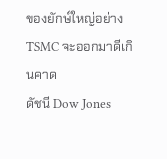ของยักษ์ใหญ่อย่าง TSMC จะออกมาดีเกินคาด
ดัชนี Dow Jones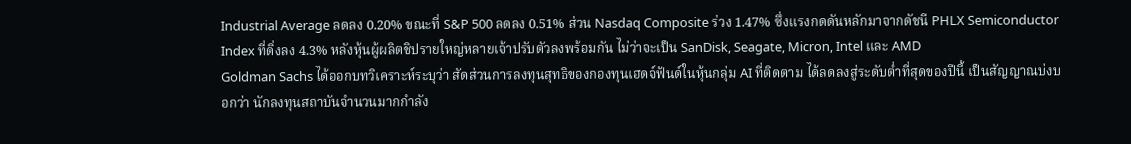Industrial Average ลดลง 0.20% ขณะที่ S&P 500 ลดลง 0.51% ส่วน Nasdaq Composite ร่วง 1.47% ซึ่งแรงกดดันหลักมาจากดัชนี PHLX Semiconductor Index ที่ดิ่งลง 4.3% หลังหุ้นผู้ผลิตชิปรายใหญ่หลายเจ้าปรับตัวลงพร้อมกัน ไม่ว่าจะเป็น SanDisk, Seagate, Micron, Intel และ AMD
Goldman Sachs ได้ออกบทวิเคราะห์ระบุว่า สัดส่วนการลงทุนสุทธิของกองทุนเฮดจ์ฟันด์ในหุ้นกลุ่ม AI ที่ติดตาม ได้ลดลงสู่ระดับต่ำที่สุดของปีนี้ เป็นสัญญาณบ่งบอกว่า นักลงทุนสถาบันจำนวนมากกำลัง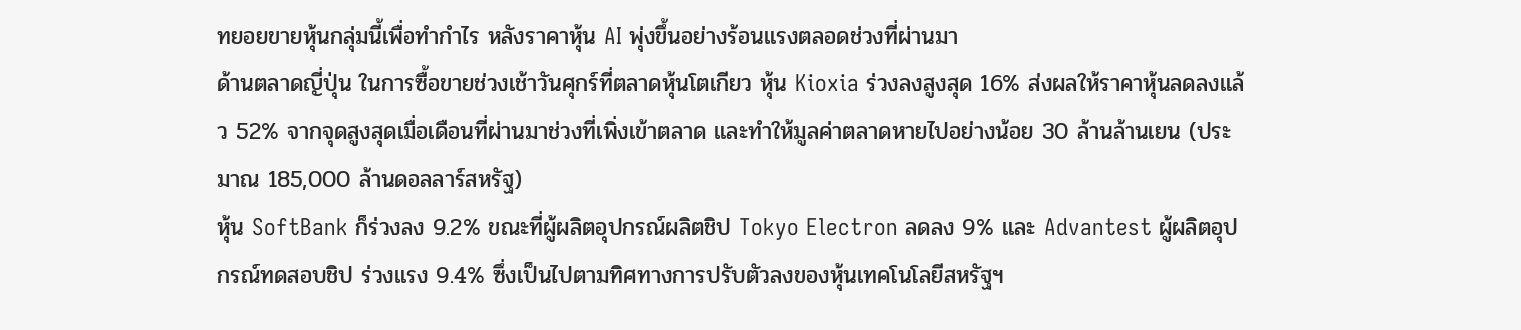ทยอยขายหุ้นกลุ่มนี้เพื่อทำกำไร หลังราคาหุ้น AI พุ่งขึ้นอย่างร้อนแรงตลอดช่วงที่ผ่านมา
ด้านตลาดญี่ปุ่น ในการซื้อขายช่วงเช้าวันศุกร์ที่ตลาดหุ้นโตเกียว หุ้น Kioxia ร่วงลงสูงสุด 16% ส่งผลให้ราคาหุ้นลดลงแล้ว 52% จากจุดสูงสุดเมื่อเดือนที่ผ่านมาช่วงที่เพิ่งเข้าตลาด และทำให้มูลค่าตลาดหายไปอย่างน้อย 30 ล้านล้านเยน (ประมาณ 185,000 ล้านดอลลาร์สหรัฐ)
หุ้น SoftBank ก็ร่วงลง 9.2% ขณะที่ผู้ผลิตอุปกรณ์ผลิตชิป Tokyo Electron ลดลง 9% และ Advantest ผู้ผลิตอุปกรณ์ทดสอบชิป ร่วงแรง 9.4% ซึ่งเป็นไปตามทิศทางการปรับตัวลงของหุ้นเทคโนโลยีสหรัฐฯ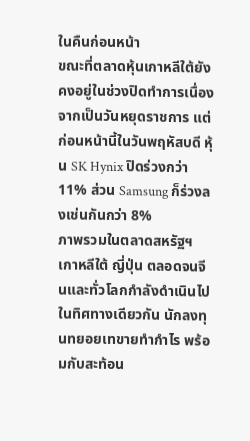ในคืนก่อนหน้า
ขณะที่ตลาดหุ้นเกาหลีใต้ยังคงอยู่ในช่วงปิดทำการเนื่องจากเป็นวันหยุดราชการ แต่ก่อนหน้านี้ในวันพฤหัสบดี หุ้น SK Hynix ปิดร่วงกว่า 11% ส่วน Samsung ก็ร่วงลงเช่นกันกว่า 8%
ภาพรวมในตลาดสหรัฐฯ เกาหลีใต้ ญี่ปุ่น ตลอดจนจีนและทั่วโลกกำลังดำเนินไปในทิศทางเดียวกัน นักลงทุนทยอยเทขายทำกำไร พร้อมกับสะท้อน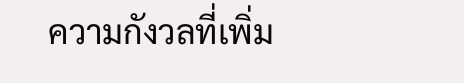ความกังวลที่เพิ่ม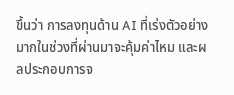ขึ้นว่า การลงทุนด้าน AI ที่เร่งตัวอย่างมากในช่วงที่ผ่านมาจะคุ้มค่าไหม และผลประกอบการจ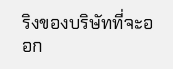ริงของบริษัทที่จะออก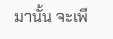มานั้น จะเพี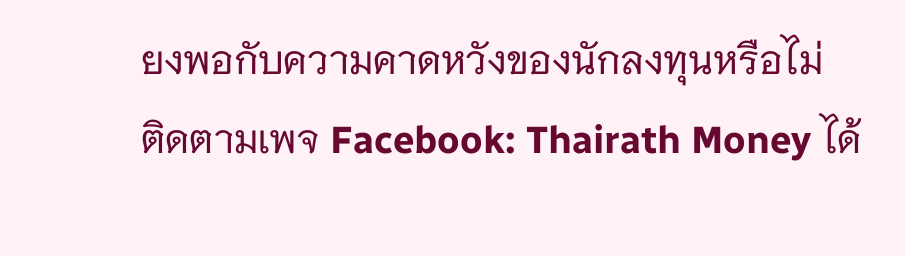ยงพอกับความคาดหวังของนักลงทุนหรือไม่
ติดตามเพจ Facebook: Thairath Money ได้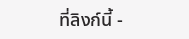ที่ลิงก์นี้ -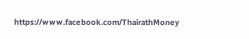https://www.facebook.com/ThairathMoney